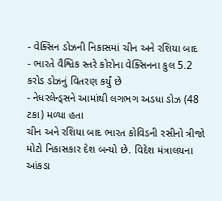- વેક્સિન ડોઝની નિકાસમાં ચીન અને રશિયા બાદ
- ભારતે વૈશ્વિક સ્તરે કોરોના વેક્સિનના કુલ 5.2 કરોડ ડોઝનું વિતરણ કર્યું છે
- નેધરલેન્ડ્સને આમાંથી લગભગ અડધા ડોઝ (48 ટકા) મળ્યા હતા
ચીન અને રશિયા બાદ ભારત કોવિડની રસીનો ત્રીજો મોટો નિકાસકાર દેશ બન્યો છે. વિદેશ મંત્રાલયના આંકડા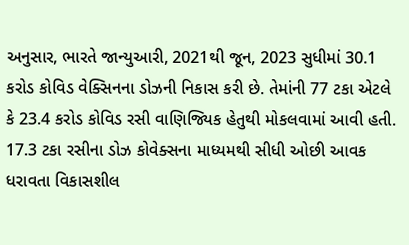અનુસાર, ભારતે જાન્યુઆરી, 2021થી જૂન, 2023 સુધીમાં 30.1 કરોડ કોવિડ વેક્સિનના ડોઝની નિકાસ કરી છે. તેમાંની 77 ટકા એટલે કે 23.4 કરોડ કોવિડ રસી વાણિજ્યિક હેતુથી મોકલવામાં આવી હતી.
17.3 ટકા રસીના ડોઝ કોવેક્સના માધ્યમથી સીધી ઓછી આવક ધરાવતા વિકાસશીલ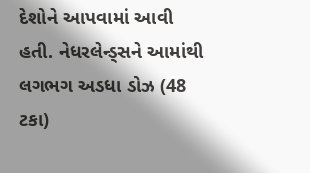દેશોને આપવામાં આવી હતી. નેધરલેન્ડ્સને આમાંથી લગભગ અડધા ડોઝ (48 ટકા)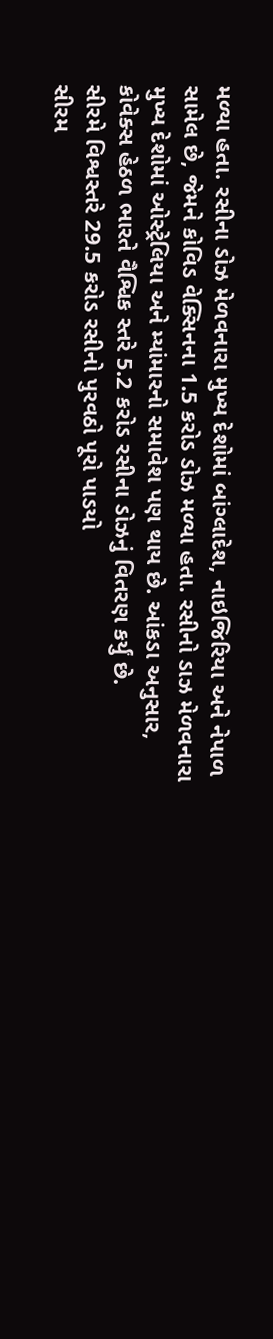મળ્યા હતા. રસીના ડોઝ મેળવનારા મુખ્ય દેશોમાં બાંગ્લાદેશ, નાઇજિરિયા અને નેપાળ સામેલ છે, જેમને કોવિડ વેક્સિનના 1.5 કરોડ ડોઝ મળ્યા હતા. રસીનો ડાઝ મેળવનારા મુખ્ય દેશોમાં ઓસ્ટ્રેલિયા અને મ્યાંમારનો સમાવેશ પણ થાય છે. આંકડા અનુસાર, કોવેક્સ હેઠળ ભારતે વૈશ્વિક સ્તરે 5.2 કરોડ રસીના ડોઝનું વિતરણ કર્યું છે.
સીરમે વિશ્વસ્તરે 29.5 કરોડ રસીનો પુરવઠો પૂરો પાડયો
સીરમ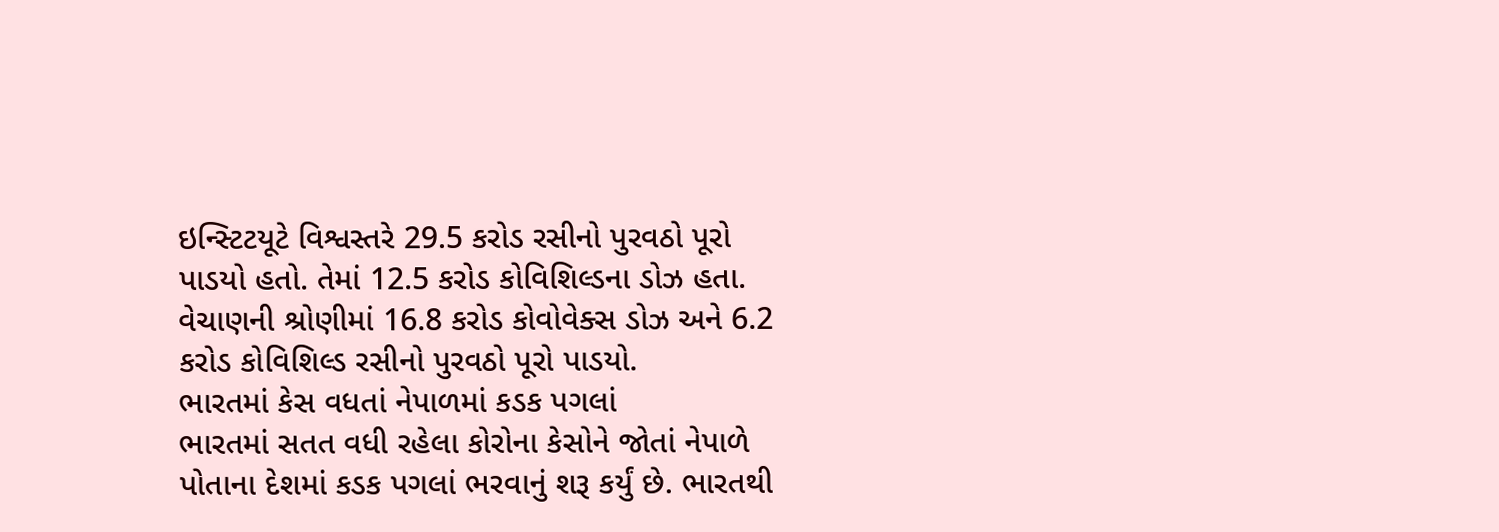ઇન્સ્ટિટયૂટે વિશ્વસ્તરે 29.5 કરોડ રસીનો પુરવઠો પૂરો પાડયો હતો. તેમાં 12.5 કરોડ કોવિશિલ્ડના ડોઝ હતા. વેચાણની શ્રોણીમાં 16.8 કરોડ કોવોવેક્સ ડોઝ અને 6.2 કરોડ કોવિશિલ્ડ રસીનો પુરવઠો પૂરો પાડયો.
ભારતમાં કેસ વધતાં નેપાળમાં કડક પગલાં
ભારતમાં સતત વધી રહેલા કોરોના કેસોને જોતાં નેપાળે પોતાના દેશમાં કડક પગલાં ભરવાનું શરૂ કર્યું છે. ભારતથી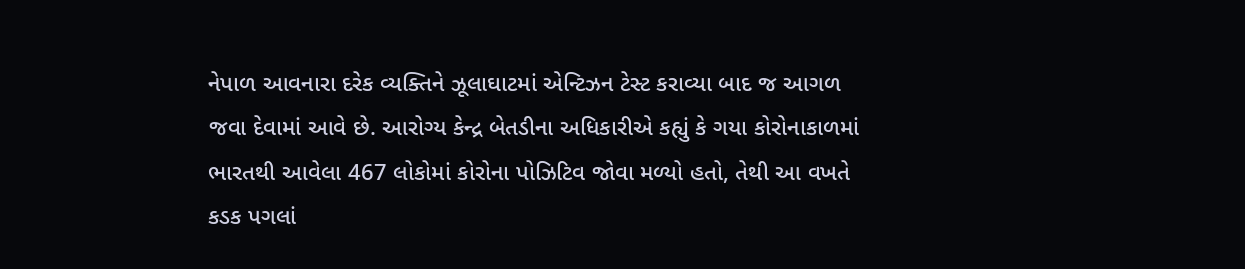નેપાળ આવનારા દરેક વ્યક્તિને ઝૂલાઘાટમાં એન્ટિઝન ટેસ્ટ કરાવ્યા બાદ જ આગળ જવા દેવામાં આવે છે. આરોગ્ય કેન્દ્ર બેતડીના અધિકારીએ કહ્યું કે ગયા કોરોનાકાળમાં ભારતથી આવેલા 467 લોકોમાં કોરોના પોઝિટિવ જોવા મળ્યો હતો, તેથી આ વખતે કડક પગલાં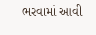ભરવામાં આવી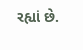રહ્યાં છે.